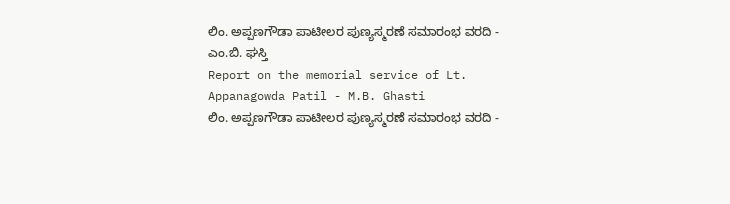ಲಿಂ. ಅಪ್ಪಣಗೌಡಾ ಪಾಟೀಲರ ಪುಣ್ಯಸ್ಮರಣೆ ಸಮಾರಂಭ ವರದಿ - ಎಂ.ಬಿ. ಘಸ್ತಿ
Report on the memorial service of Lt. Appanagowda Patil - M.B. Ghasti
ಲಿಂ. ಅಪ್ಪಣಗೌಡಾ ಪಾಟೀಲರ ಪುಣ್ಯಸ್ಮರಣೆ ಸಮಾರಂಭ ವರದಿ -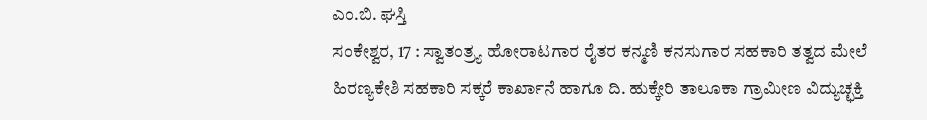ಎಂ.ಬಿ. ಘಸ್ತಿ
ಸಂಕೇಶ್ವರ, 17 : ಸ್ವಾತಂತ್ರ್ಯ ಹೋರಾಟಗಾರ ರೈತರ ಕನ್ಮಣಿ ಕನಸುಗಾರ ಸಹಕಾರಿ ತತ್ವದ ಮೇಲೆ ಹಿರಣ್ಯಕೇಶಿ ಸಹಕಾರಿ ಸಕ್ಕರೆ ಕಾರ್ಖಾನೆ ಹಾಗೂ ದಿ. ಹುಕ್ಕೇರಿ ತಾಲೂಕಾ ಗ್ರಾಮೀಣ ವಿದ್ಯುಚ್ಛಕ್ತಿ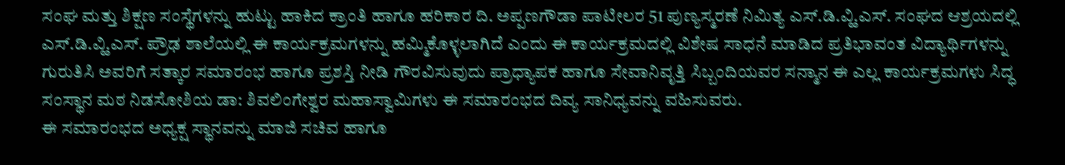ಸಂಘ ಮತ್ತು ಶಿಕ್ಷಣ ಸಂಸ್ಥೆಗಳನ್ನು ಹುಟ್ಟು ಹಾಕಿದ ಕ್ರಾಂತಿ ಹಾಗೂ ಹರಿಕಾರ ದಿ. ಅಪ್ಪಣಗೌಡಾ ಪಾಟೀಲರ 51 ಪುಣ್ಯಸ್ಮರಣೆ ನಿಮಿತ್ಯ ಎಸ್.ಡಿ.ವ್ಹಿ.ಎಸ್. ಸಂಘದ ಆಶ್ರಯದಲ್ಲಿ ಎಸ್.ಡಿ.ವ್ಹಿ.ಎಸ್. ಪ್ರೌಢ ಶಾಲೆಯಲ್ಲಿ ಈ ಕಾರ್ಯಕ್ರಮಗಳನ್ನು ಹಮ್ಮಿಕೊಳ್ಳಲಾಗಿದೆ ಎಂದು ಈ ಕಾರ್ಯಕ್ರಮದಲ್ಲಿ ವಿಶೇಷ ಸಾಧನೆ ಮಾಡಿದ ಪ್ರತಿಭಾವಂತ ವಿದ್ಯಾರ್ಥಿಗಳನ್ನು ಗುರುತಿಸಿ ಅವರಿಗೆ ಸತ್ಕಾರ ಸಮಾರಂಭ ಹಾಗೂ ಪ್ರಶಸ್ತಿ ನೀಡಿ ಗೌರವಿಸುವುದು ಪ್ರಾಧ್ಯಾಪಕ ಹಾಗೂ ಸೇವಾನಿವೃತ್ತಿ ಸಿಬ್ಬಂದಿಯವರ ಸನ್ಮಾನ ಈ ಎಲ್ಲ ಕಾರ್ಯಕ್ರಮಗಳು ಸಿದ್ಧ ಸಂಸ್ಥಾನ ಮಠ ನಿಡಸೋಶಿಯ ಡಾ: ಶಿವಲಿಂಗೇಶ್ವರ ಮಹಾಸ್ವಾಮಿಗಳು ಈ ಸಮಾರಂಭದ ದಿವ್ಯ ಸಾನಿಧ್ಯವನ್ನು ವಹಿಸುವರು.
ಈ ಸಮಾರಂಭದ ಅಧ್ಯಕ್ಷ ಸ್ಥಾನವನ್ನು ಮಾಜಿ ಸಚಿವ ಹಾಗೂ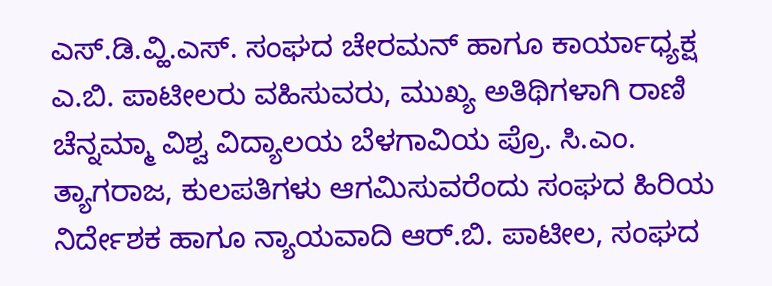ಎಸ್.ಡಿ.ವ್ಹಿ.ಎಸ್. ಸಂಘದ ಚೇರಮನ್ ಹಾಗೂ ಕಾರ್ಯಾಧ್ಯಕ್ಷ ಎ.ಬಿ. ಪಾಟೀಲರು ವಹಿಸುವರು, ಮುಖ್ಯ ಅತಿಥಿಗಳಾಗಿ ರಾಣಿ ಚೆನ್ನಮ್ಮಾ ವಿಶ್ವ ವಿದ್ಯಾಲಯ ಬೆಳಗಾವಿಯ ಪ್ರೊ. ಸಿ.ಎಂ. ತ್ಯಾಗರಾಜ, ಕುಲಪತಿಗಳು ಆಗಮಿಸುವರೆಂದು ಸಂಘದ ಹಿರಿಯ ನಿರ್ದೇಶಕ ಹಾಗೂ ನ್ಯಾಯವಾದಿ ಆರ್.ಬಿ. ಪಾಟೀಲ, ಸಂಘದ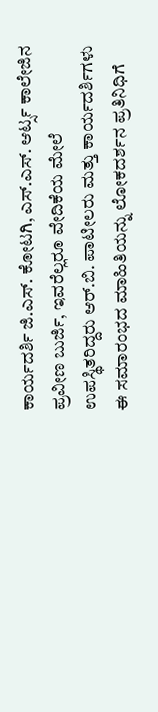ಕಾರ್ಯದರ್ಶಿ ಜಿ.ಎಸ್. ಕೋಟಗಿ, ಎಸ್.ಎಸ್. ಆರ್ಟ್ಸ ಕಾಲೇಜಿನ ಪ್ರವೀಣ ಬುರ್ಜಿ, ಇವರೆಲ್ಲರೂ ವೇದಿಕೆಯ ಮೇಲೆ ಉಪಸ್ಥಿತರಿದ್ದರು ಆರ್.ಬಿ. ಪಾಟೀಲರು ಮತ್ತು ಕಾರ್ಯದರ್ಶಿಗಳು ಈ ಸಮಾರಂಭದ ಮಾಹಿತಿಯನ್ನು ಲೋಕದರ್ಶನ ಪ್ರತಿನಿಧಿಗೆ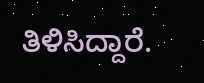ತಿಳಿಸಿದ್ದಾರೆ.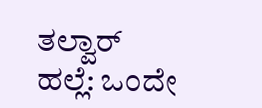ತಲ್ವಾರ್ ಹಲ್ಲೆ: ಒಂದೇ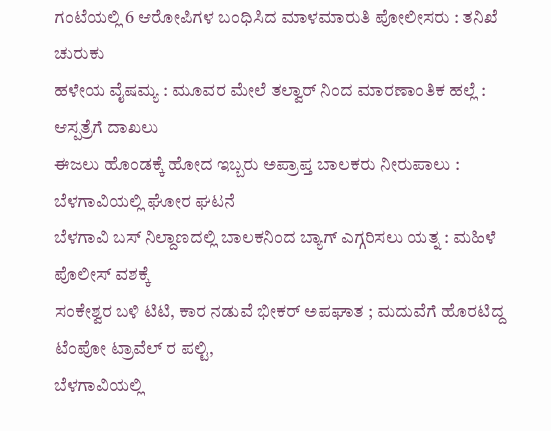ಗಂಟೆಯಲ್ಲಿ 6 ಆರೋಪಿಗಳ ಬಂಧಿಸಿದ ಮಾಳಮಾರುತಿ ಪೋಲೀಸರು : ತನಿಖೆ ಚುರುಕು
ಹಳೇಯ ವೈಷಮ್ಯ : ಮೂವರ ಮೇಲೆ ತಲ್ವಾರ್ ನಿಂದ ಮಾರಣಾಂತಿಕ ಹಲ್ಲೆ : ಆಸ್ಪತ್ರೆಗೆ ದಾಖಲು
ಈಜಲು ಹೊಂಡಕ್ಕೆ ಹೋದ ಇಬ್ಬರು ಅಪ್ರಾಪ್ತ ಬಾಲಕರು ನೀರುಪಾಲು : ಬೆಳಗಾವಿಯಲ್ಲಿ ಘೋರ ಘಟನೆ
ಬೆಳಗಾವಿ ಬಸ್ ನಿಲ್ದಾಣದಲ್ಲಿ ಬಾಲಕನಿಂದ ಬ್ಯಾಗ್ ಎಗ್ಗರಿಸಲು ಯತ್ನ : ಮಹಿಳೆ ಪೊಲೀಸ್ ವಶಕ್ಕೆ
ಸಂಕೇಶ್ವರ ಬಳಿ ಟಿಟಿ, ಕಾರ ನಡುವೆ ಭೀಕರ್ ಅಪಘಾತ ; ಮದುವೆಗೆ ಹೊರಟಿದ್ದ ಟೆಂಪೋ ಟ್ರಾವೆಲ್ ರ ಪಲ್ಟಿ,
ಬೆಳಗಾವಿಯಲ್ಲಿ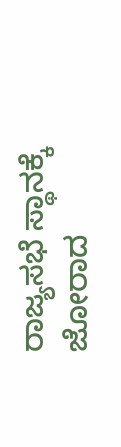ರಾಜ್ಯಸಭೆ ಸ್ಥಾನಕ್ಕೆ ಜೋರಾದ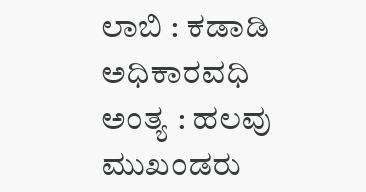ಲಾಬಿ : ಕಡಾಡಿ ಅಧಿಕಾರವಧಿ ಅಂತ್ಯ : ಹಲವು ಮುಖಂಡರು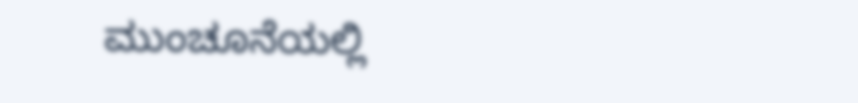ಮುಂಚೂನೆಯಲ್ಲಿ